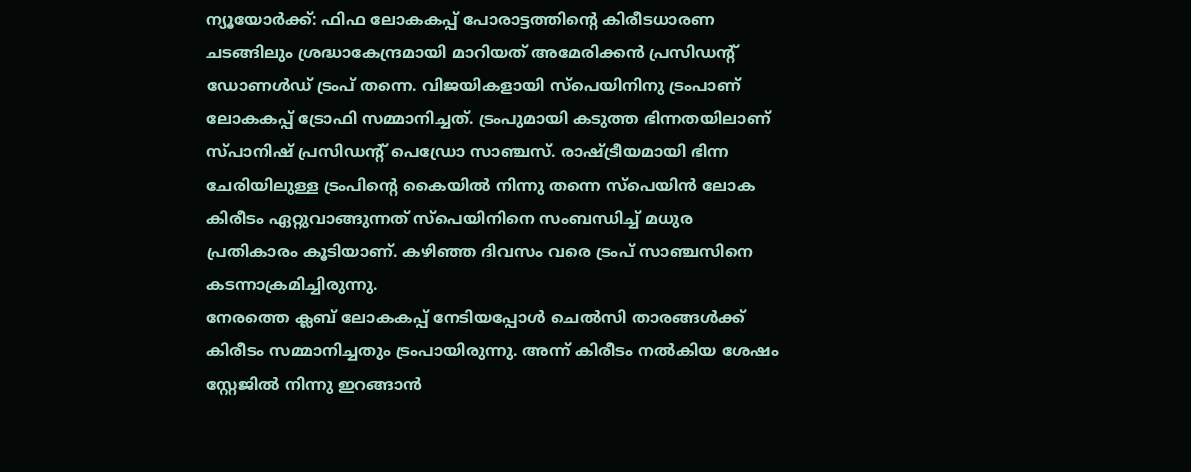ന്യൂയോർക്ക്: ഫിഫ ലോകകപ്പ് പോരാട്ടത്തിന്റെ കിരീടധാരണ ചടങ്ങിലും ശ്രദ്ധാകേന്ദ്രമായി മാറിയത് അമേരിക്കൻ പ്രസിഡന്റ് ഡോണൾഡ് ട്രംപ് തന്നെ. വിജയികളായി സ്പെയിനിനു ട്രംപാണ് ലോകകപ്പ് ട്രോഫി സമ്മാനിച്ചത്. ട്രംപുമായി കടുത്ത ഭിന്നതയിലാണ് സ്പാനിഷ് പ്രസിഡന്റ് പെഡ്രോ സാഞ്ചസ്. രാഷ്ട്രീയമായി ഭിന്ന ചേരിയിലുള്ള ട്രംപിന്റെ കൈയിൽ നിന്നു തന്നെ സ്പെയിൻ ലോക കിരീടം ഏറ്റുവാങ്ങുന്നത് സ്പെയിനിനെ സംബന്ധിച്ച് മധുര പ്രതികാരം കൂടിയാണ്. കഴിഞ്ഞ ദിവസം വരെ ട്രംപ് സാഞ്ചസിനെ കടന്നാക്രമിച്ചിരുന്നു.
നേരത്തെ ക്ലബ് ലോകകപ്പ് നേടിയപ്പോൾ ചെൽസി താരങ്ങൾക്ക് കിരീടം സമ്മാനിച്ചതും ട്രംപായിരുന്നു. അന്ന് കിരീടം നൽകിയ ശേഷം സ്റ്റേജിൽ നിന്നു ഇറങ്ങാൻ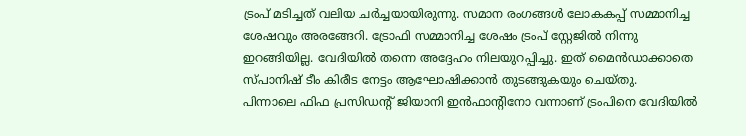ട്രംപ് മടിച്ചത് വലിയ ചർച്ചയായിരുന്നു. സമാന രംഗങ്ങൾ ലോകകപ്പ് സമ്മാനിച്ച ശേഷവും അരങ്ങേറി. ട്രോഫി സമ്മാനിച്ച ശേഷം ട്രംപ് സ്റ്റേജിൽ നിന്നു ഇറങ്ങിയില്ല. വേദിയിൽ തന്നെ അദ്ദേഹം നിലയുറപ്പിച്ചു. ഇത് മൈൻഡാക്കാതെ സ്പാനിഷ് ടീം കിരീട നേട്ടം ആഘോഷിക്കാൻ തുടങ്ങുകയും ചെയ്തു.
പിന്നാലെ ഫിഫ പ്രസിഡന്റ് ജിയാനി ഇൻഫാന്റിനോ വന്നാണ് ട്രംപിനെ വേദിയിൽ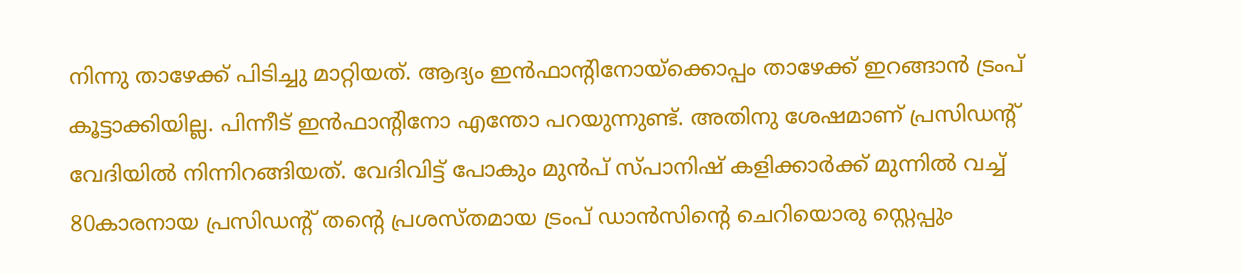നിന്നു താഴേക്ക് പിടിച്ചു മാറ്റിയത്. ആദ്യം ഇൻഫാന്റിനോയ്ക്കൊപ്പം താഴേക്ക് ഇറങ്ങാൻ ട്രംപ് കൂട്ടാക്കിയില്ല. പിന്നീട് ഇൻഫാന്റിനോ എന്തോ പറയുന്നുണ്ട്. അതിനു ശേഷമാണ് പ്രസിഡന്റ് വേദിയിൽ നിന്നിറങ്ങിയത്. വേദിവിട്ട് പോകും മുൻപ് സ്പാനിഷ് കളിക്കാർക്ക് മുന്നിൽ വച്ച് 80കാരനായ പ്രസിഡന്റ് തന്റെ പ്രശസ്തമായ ട്രംപ് ഡാൻസിന്റെ ചെറിയൊരു സ്റ്റെപ്പും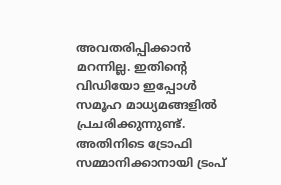അവതരിപ്പിക്കാൻ മറന്നില്ല. ഇതിന്റെ വിഡിയോ ഇപ്പോൾ സമൂഹ മാധ്യമങ്ങളിൽ പ്രചരിക്കുന്നുണ്ട്.
അതിനിടെ ട്രോഫി സമ്മാനിക്കാനായി ട്രംപ്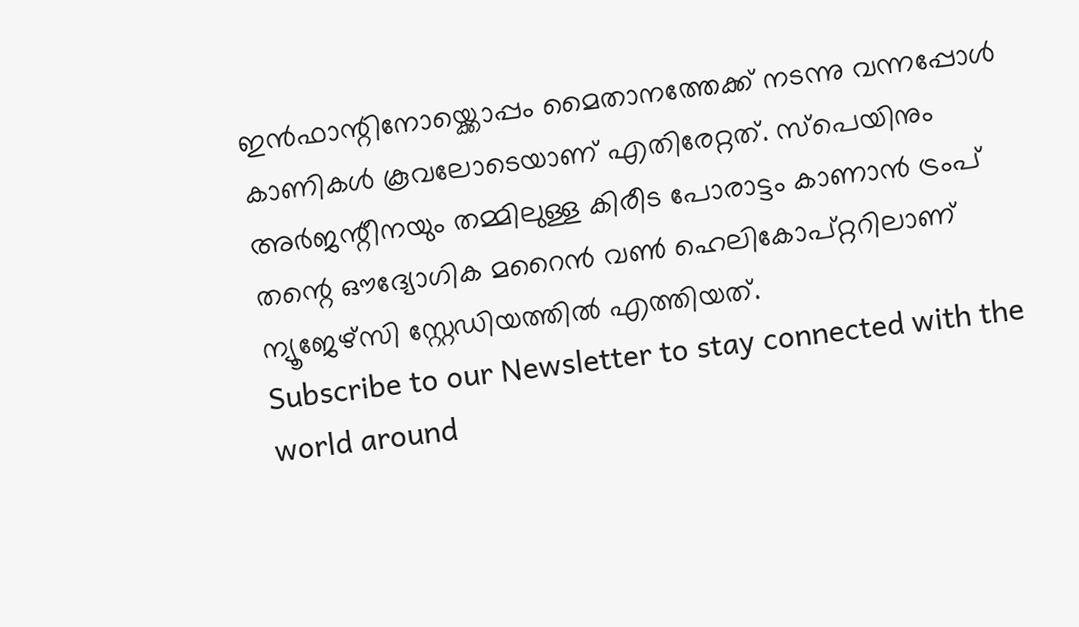ഇൻഫാന്റിനോയ്ക്കൊപ്പം മൈതാനത്തേക്ക് നടന്നു വന്നപ്പോൾ കാണികൾ കൂവലോടെയാണ് എതിരേറ്റത്. സ്പെയിനും അർജന്റീനയും തമ്മിലുള്ള കിരീട പോരാട്ടം കാണാൻ ട്രംപ് തന്റെ ഔദ്യോഗിക മറൈൻ വൺ ഹെലികോപ്റ്ററിലാണ് ന്യൂജേഴ്സി സ്റ്റേഡിയത്തിൽ എത്തിയത്.
Subscribe to our Newsletter to stay connected with the world around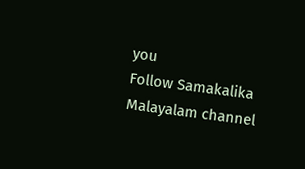you
Follow Samakalika Malayalam channel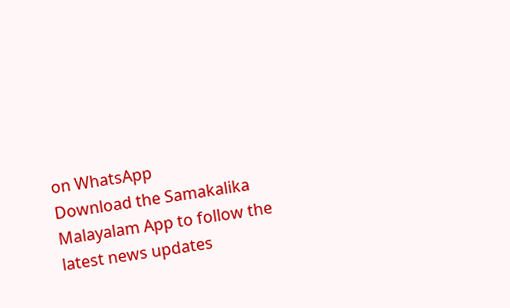on WhatsApp
Download the Samakalika Malayalam App to follow the latest news updates